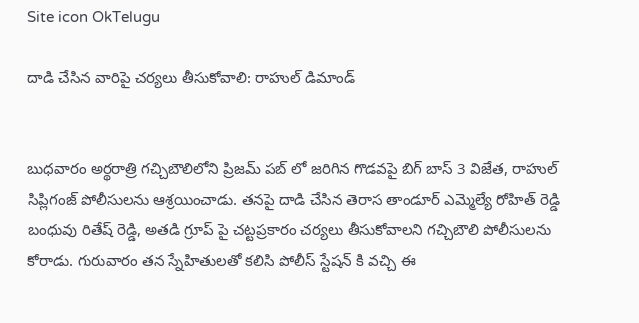Site icon OkTelugu

దాడి చేసిన వారిపై చర్యలు తీసుకోవాలి: రాహుల్ డిమాండ్‌


బుధవారం అర్థరాత్రి గచ్చిబౌలిలోని ప్రిజమ్‌ పబ్‌ లో జరిగిన గొడవపై బిగ్‌ బాస్‌ 3 విజేత, రాహుల్ సిప్లిగంజ్‌ పోలీసులను ఆశ్రయించాడు. తనపై దాడి చేసిన తెరాస తాండూర్ ఎమ్మెల్యే రోహిత్ రెడ్డి బంధువు రితేష్ రెడ్డి, అతడి గ్రూప్ పై చట్టప్రకారం చర్యలు తీసుకోవాలని గచ్చిబౌలి పోలీసులను కోరాడు. గురువారం తన స్నేహితులతో కలిసి పోలీస్‌ స్టేషన్‌ కి వచ్చి ఈ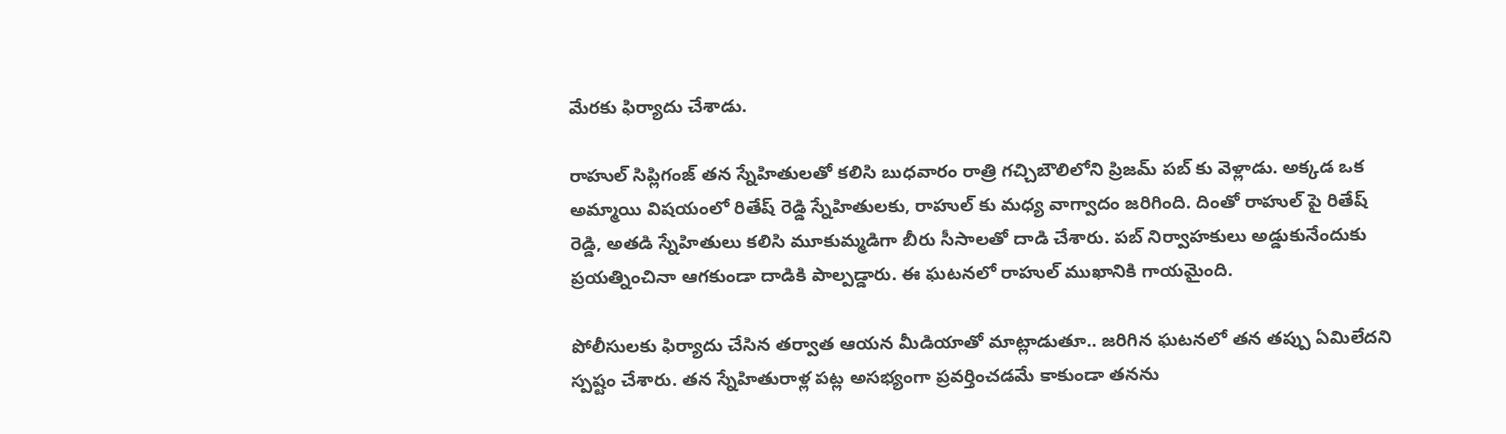మేరకు ఫిర్యాదు చేశాడు.

రాహుల్‌ సిప్లిగంజ్‌ తన స్నేహితులతో కలిసి బుధవారం రాత్రి గచ్చిబౌలిలోని ప్రిజమ్‌ పబ్‌ కు వెళ్లాడు. అక్కడ ఒక అమ్మాయి విషయంలో రితేష్ రెడ్డి స్నేహితులకు, రాహుల్‌ కు మధ్య వాగ్వాదం జరిగింది. దింతో రాహుల్‌ పై రితేష్ రెడ్డి, అతడి స్నేహితులు కలిసి మూకుమ్మడిగా బీరు సీసాలతో దాడి చేశారు. పబ్‌ నిర్వాహకులు అడ్డుకునేందుకు ప్రయత్నించినా ఆగకుండా దాడికి పాల్పడ్డారు. ఈ ఘటనలో రాహుల్‌ ముఖానికి గాయమైంది.

పోలీసులకు ఫిర్యాదు చేసిన తర్వాత ఆయన మీడియాతో మాట్లాడుతూ.. జరిగిన ఘటనలో తన తప్పు ఏమిలేదని స్పష్టం చేశారు. తన స్నేహితురాళ్ల పట్ల అసభ్యంగా ప్రవర్తించడమే కాకుండా తనను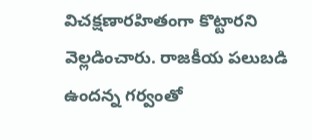విచక్షణారహితంగా కొట్టారని వెల్లడించారు. రాజకీయ పలుబడి ఉందన్న గర్వంతో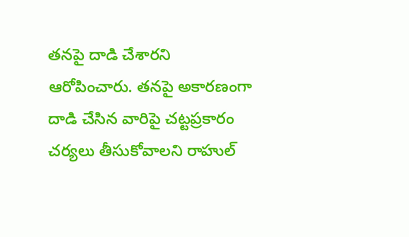తనపై దాడి చేశారని ఆరోపించారు. తనపై అకారణంగా దాడి చేసిన వారిపై చట్టప్రకారం చర్యలు తీసుకోవాలని రాహుల్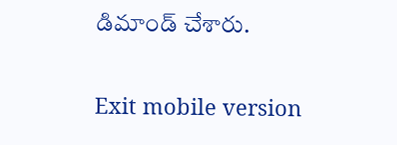డిమాండ్‌ చేశారు.

Exit mobile version